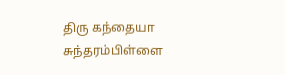திரு கந்தையா சுந்தரம்பிள்ளை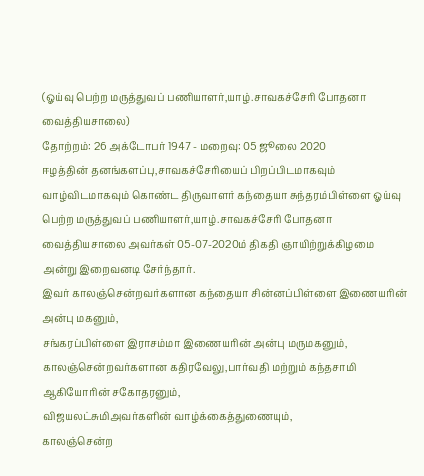(ஓய்வு பெற்ற மருத்துவப் பணியாளர்,யாழ்.சாவகச்சேரி போதனா வைத்தியசாலை)
தோற்றம்: 26 அக்டோபர் 1947 - மறைவு: 05 ஜூலை 2020
ஈழத்தின் தனங்களப்பு,சாவகச்சேரியைப் பிறப்பிடமாகவும் வாழ்விடமாகவும் கொண்ட திருவாளர் கந்தையா சுந்தரம்பிள்ளை ஓய்வு பெற்ற மருத்துவப் பணியாளர்,யாழ்.சாவகச்சேரி போதனா வைத்தியசாலை அவர்கள் 05-07-2020ம் திகதி ஞாயிற்றுக்கிழமை அன்று இறைவனடி சேர்ந்தார்.
இவர் காலஞ்சென்றவர்களான கந்தையா சின்னப்பிள்ளை இணையரின் அன்பு மகனும்,
சங்கரப்பிள்ளை இராசம்மா இணையரின் அன்பு மருமகனும்,
காலஞ்சென்றவர்களான கதிரவேலு,பார்வதி மற்றும் கந்தசாமி ஆகியோரின் சகோதரனும்,
விஜயலட்சுமிஅவர்களின் வாழ்க்கைத்துணையும்,
காலஞ்சென்ற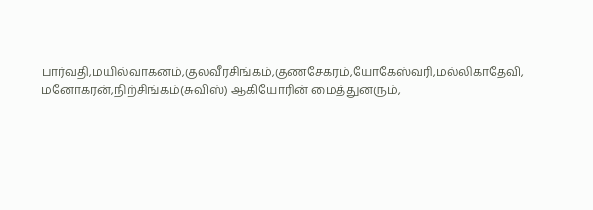பார்வதி,மயில்வாகனம்,குலவீரசிங்கம்,குணசேகரம்,யோகேஸ்வரி,மல்லிகாதேவி,
மனோகரன்,நிற்சிங்கம்(சுவிஸ்) ஆகியோரின் மைத்துனரும்,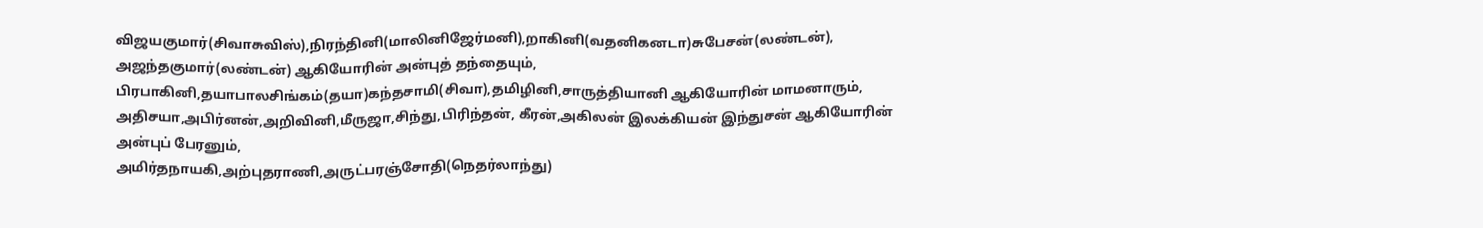விஜயகுமார்(சிவாசுவிஸ்),நிரந்தினி(மாலினிஜேர்மனி),றாகினி(வதனிகனடா)சுபேசன்(லண்டன்),
அஜந்தகுமார்(லண்டன்) ஆகியோரின் அன்புத் தந்தையும்,
பிரபாகினி,தயாபாலசிங்கம்(தயா)கந்தசாமி(சிவா),தமிழினி,சாருத்தியானி ஆகியோரின் மாமனாரும்,
அதிசயா,அபிர்னன்,அறிவினி,மீருஜா,சிந்து,பிரிந்தன், கீரன்,அகிலன் இலக்கியன் இந்துசன் ஆகியோரின் அன்புப் பேரனும்,
அமிர்தநாயகி,அற்புதராணி,அருட்பரஞ்சோதி(நெதர்லாந்து)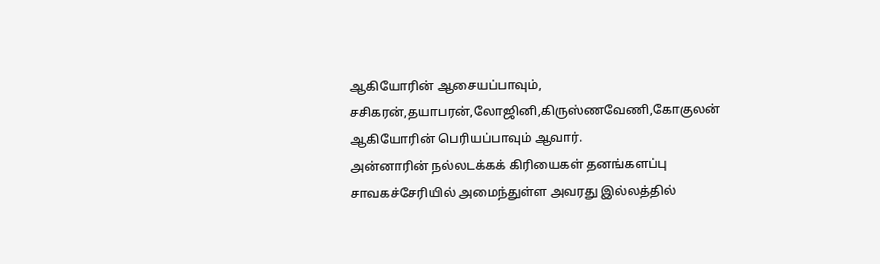ஆகியோரின் ஆசையப்பாவும்,
சசிகரன்,தயாபரன்,லோஜினி,கிருஸ்ணவேணி,கோகுலன் ஆகியோரின் பெரியப்பாவும் ஆவார்.
அன்னாரின் நல்லடக்கக் கிரியைகள் தனங்களப்பு சாவகச்சேரியில் அமைந்துள்ள அவரது இல்லத்தில்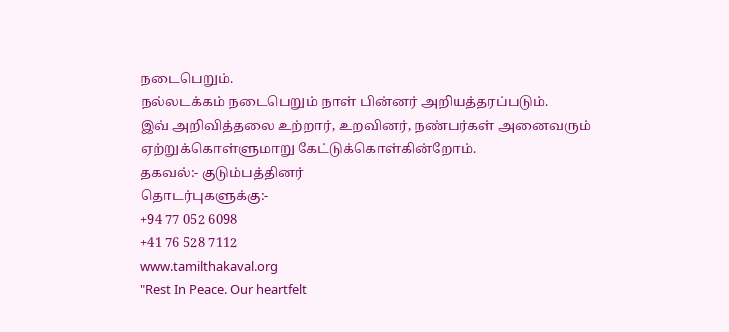நடைபெறும்.
நல்லடக்கம் நடைபெறும் நாள் பின்னர் அறியத்தரப்படும்.
இவ் அறிவித்தலை உற்றார், உறவினர், நண்பர்கள் அனைவரும் ஏற்றுக்கொள்ளுமாறு கேட்டுக்கொள்கின்றோம்.
தகவல்:- குடும்பத்தினர்
தொடர்புகளுக்கு:-
+94 77 052 6098
+41 76 528 7112
www.tamilthakaval.org
"Rest In Peace. Our heartfelt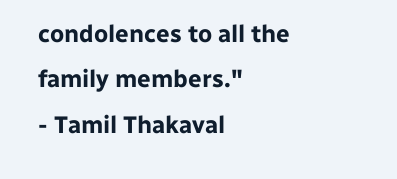condolences to all the family members."
- Tamil Thakaval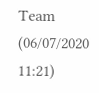Team (06/07/2020 11:21)